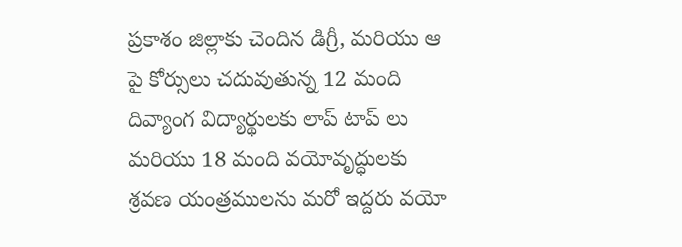ప్రకాశం జిల్లాకు చెందిన డిగ్రీ, మరియు ఆ పై కోర్సులు చదువుతున్న 12 మంది దివ్యాంగ విద్యార్థులకు లాప్ టాప్ లు మరియు 18 మంది వయోవృద్ధులకు శ్రవణ యంత్రములను మరో ఇద్దరు వయో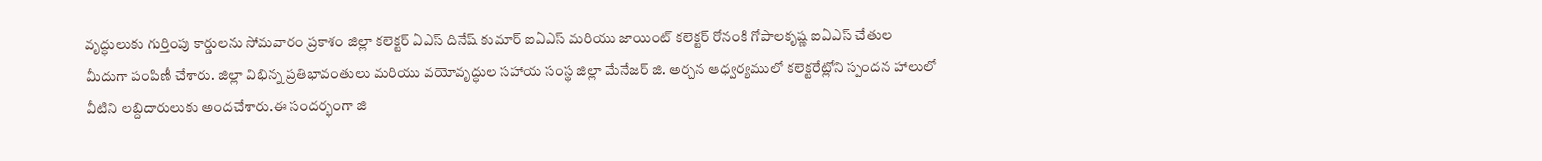వృద్ధులుకు గుర్తింపు కార్డులను సోమవారం ప్రకాశం జిల్లా కలెక్టర్ ఏఎస్ దినేష్ కుమార్ ఐఏఎస్ మరియు జాయింట్ కలెక్టర్ రోనంకి గోపాలకృష్ణ ఐఏఎస్ చేతుల మీదుగా పంపిణీ చేశారు. జిల్లా విభిన్న ప్రతిభావంతులు మరియు వయోవృద్ధుల సహాయ సంస్థ జిల్లా మేనేజర్ జి. అర్చన ఆధ్వర్యములో కలెక్టరేట్లోని స్పందన హాలులో వీటిని లబ్దిదారులుకు అందచేశారు.ఈ సందర్భంగా జి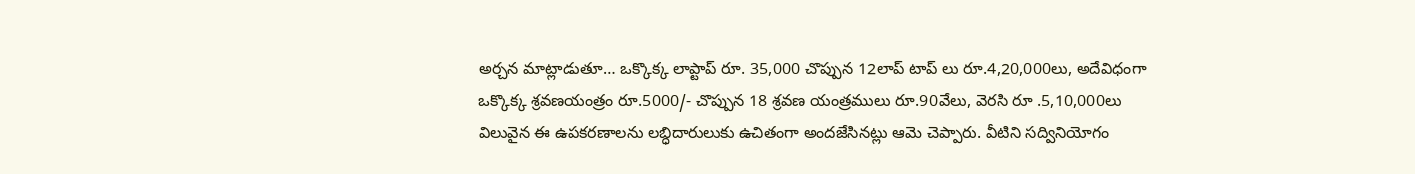అర్చన మాట్లాడుతూ… ఒక్కొక్క లాప్టాప్ రూ. 35,000 చొప్పున 12లాప్ టాప్ లు రూ.4,20,000లు, అదేవిధంగా ఒక్కొక్క శ్రవణయంత్రం రూ.5000/- చొప్పున 18 శ్రవణ యంత్రములు రూ.90వేలు, వెరసి రూ .5,10,000లు విలువైన ఈ ఉపకరణాలను లబ్ధిదారులుకు ఉచితంగా అందజేసినట్లు ఆమె చెప్పారు. వీటిని సద్వినియోగం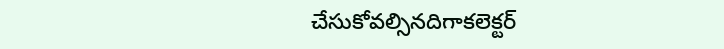చేసుకోవల్సినదిగాకలెక్టర్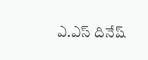ఎ.ఎస్ దినేష్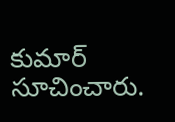కుమార్ సూచించారు.